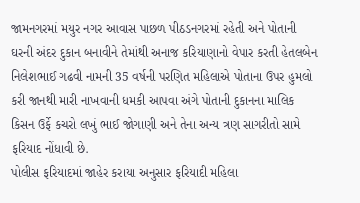જામનગરમાં મયુર નગર આવાસ પાછળ પીઠડનગરમાં રહેતી અને પોતાની ઘરની અંદર દુકાન બનાવીને તેમાંથી અનાજ કરિયાણાનો વેપાર કરતી હેતલબેન નિલેશભાઈ ગઢવી નામની 35 વર્ષની પરણિત મહિલાએ પોતાના ઉપર હુમલો કરી જાનથી મારી નાખવાની ધમકી આપવા અંગે પોતાની દુકાનના માલિક કિસન ઉર્ફે કચરો લખું ભાઈ જોગાણી અને તેના અન્ય ત્રણ સાગરીતો સામે ફરિયાદ નોંધાવી છે.
પોલીસ ફરિયાદમાં જાહેર કરાયા અનુસાર ફરિયાદી મહિલા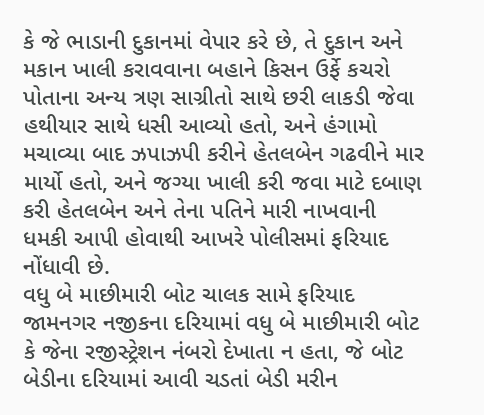કે જે ભાડાની દુકાનમાં વેપાર કરે છે, તે દુકાન અને મકાન ખાલી કરાવવાના બહાને કિસન ઉર્ફે કચરો પોતાના અન્ય ત્રણ સાગ્રીતો સાથે છરી લાકડી જેવા હથીયાર સાથે ધસી આવ્યો હતો, અને હંગામો મચાવ્યા બાદ ઝપાઝપી કરીને હેતલબેન ગઢવીને માર માર્યો હતો, અને જગ્યા ખાલી કરી જવા માટે દબાણ કરી હેતલબેન અને તેના પતિને મારી નાખવાની ધમકી આપી હોવાથી આખરે પોલીસમાં ફરિયાદ નોંધાવી છે.
વધુ બે માછીમારી બોટ ચાલક સામે ફરિયાદ
જામનગર નજીકના દરિયામાં વધુ બે માછીમારી બોટ કે જેના રજીસ્ટ્રેશન નંબરો દેખાતા ન હતા, જે બોટ બેડીના દરિયામાં આવી ચડતાં બેડી મરીન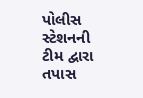પોલીસ સ્ટેશનની ટીમ દ્વારા તપાસ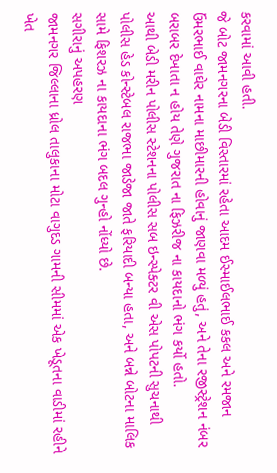કરવામાં આવી હતી.
જે બોટ જામનગરના બેડી વિસ્તારમાં રહેતા આદમ ઈસ્માઈલભાઈ કકલ અને રમજાન ઉંમરભાઈ વાઘેર નામના માછીમારની હોવાનું જાણવા મળ્યું હતું, અને તેના રજીસ્ટ્રેશન નંબર બરાબર દેખાતા ન હોય તેણે ગુજરાત ના ફિઝરીજ ના કાયદાનો ભંગ કર્યો હતો.
આથી બેડી મરીન પોલીસ સ્ટેશનના પોલીસ સબ ઇન્સ્પેક્ટર વી એસ પોપટની સુચનાથી પોલીસ હેડ કોન્સ્ટેબલ રાજભા જાડેજા જાતે ફરિયાદી બન્યા હતા, અને બન્ને બોટના માલિક સામે ફિશરઝ ના કાયદાના ભંગ બદલ ગુન્હો નોંધ્યો છે.
સગીરાનું અપહરણ
જામનગર જિલ્લાના ધ્રોલ તાલુકાના મોટા વાગુદડ ગામની સીમમાં એક ખેડૂતના વાડીમાં રહીને ખેત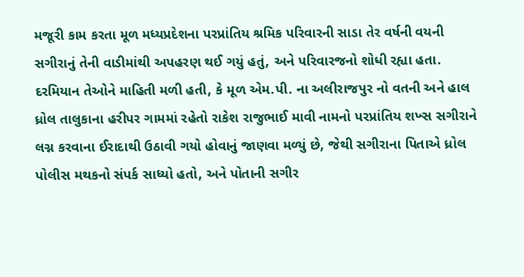મજૂરી કામ કરતા મૂળ મધ્યપ્રદેશના પરપ્રાંતિય શ્રમિક પરિવારની સાડા તેર વર્ષની વયની સગીરાનું તેની વાડીમાંથી અપહરણ થઈ ગયું હતું, અને પરિવારજનો શોધી રહ્યા હતા. દરમિયાન તેઓને માહિતી મળી હતી, કે મૂળ એમ.પી. ના અલીરાજપુર નો વતની અને હાલ ધ્રોલ તાલુકાના હરીપર ગામમાં રહેતો રાકેશ રાજુભાઈ માવી નામનો પરપ્રાંતિય શખ્સ સગીરાને લગ્ન કરવાના ઈરાદાથી ઉઠાવી ગયો હોવાનું જાણવા મળ્યું છે, જેથી સગીરાના પિતાએ ધ્રોલ પોલીસ મથકનો સંપર્ક સાધ્યો હતો, અને પોતાની સગીર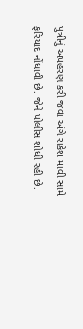પુત્રીનું અપહરણ કરી જવા અંગે રાકેશ માવી સામે ફરિયાદ નોંધાવી છે. જેને પોલીસ શોધી રહી છે.